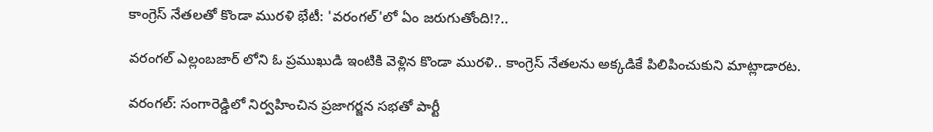కాంగ్రెస్ నేతలతో కొండా మురళి భేటీ: 'వరంగల్'లో ఏం జరుగుతోంది!?..

వరంగల్ ఎల్లంబజార్ లోని ఓ ప్రముఖుడి ఇంటికి వెళ్లిన కొండా మురళి.. కాంగ్రెస్ నేతలను అక్కడికే పిలిపించుకుని మాట్లాడారట.

వరంగల్: సంగారెడ్డిలో నిర్వహించిన ప్రజాగర్జన సభతో పార్టీ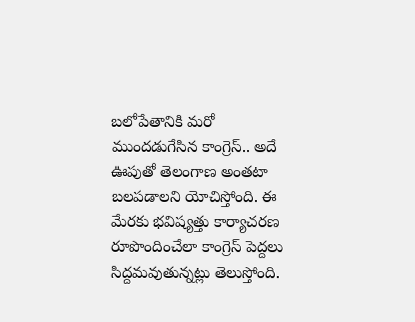బలోపేతానికి మరో ముందడుగేసిన కాంగ్రెస్.. అదే ఊపుతో తెలంగాణ అంతటా బలపడాలని యోచిస్తోంది. ఈ మేరకు భవిష్యత్తు కార్యాచరణ రూపొందించేలా కాంగ్రెస్ పెద్దలు సిద్దమవుతున్నట్లు తెలుస్తోంది.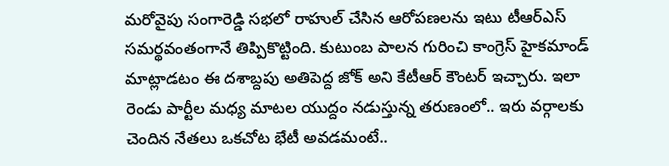మరోవైపు సంగారెడ్డి సభలో రాహుల్ చేసిన ఆరోపణలను ఇటు టీఆర్ఎస్ సమర్థవంతంగానే తిప్పికొట్టింది. కుటుంబ పాలన గురించి కాంగ్రెస్ హైకమాండ్ మాట్లాడటం ఈ దశాబ్దపు అతిపెద్ద జోక్ అని కేటీఆర్ కౌంటర్ ఇచ్చారు. ఇలా రెండు పార్టీల మధ్య మాటల యుద్దం నడుస్తున్న తరుణంలో.. ఇరు వర్గాలకు చెందిన నేతలు ఒకచోట భేటీ అవడమంటే..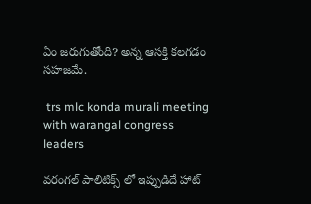ఏం జరుగుతోంది? అన్న ఆసక్తి కలగడం సహజమే.

 trs mlc konda murali meeting with warangal congress leaders

వరంగల్ పాలిటిక్స్ లో ఇప్పుడిదే హాట్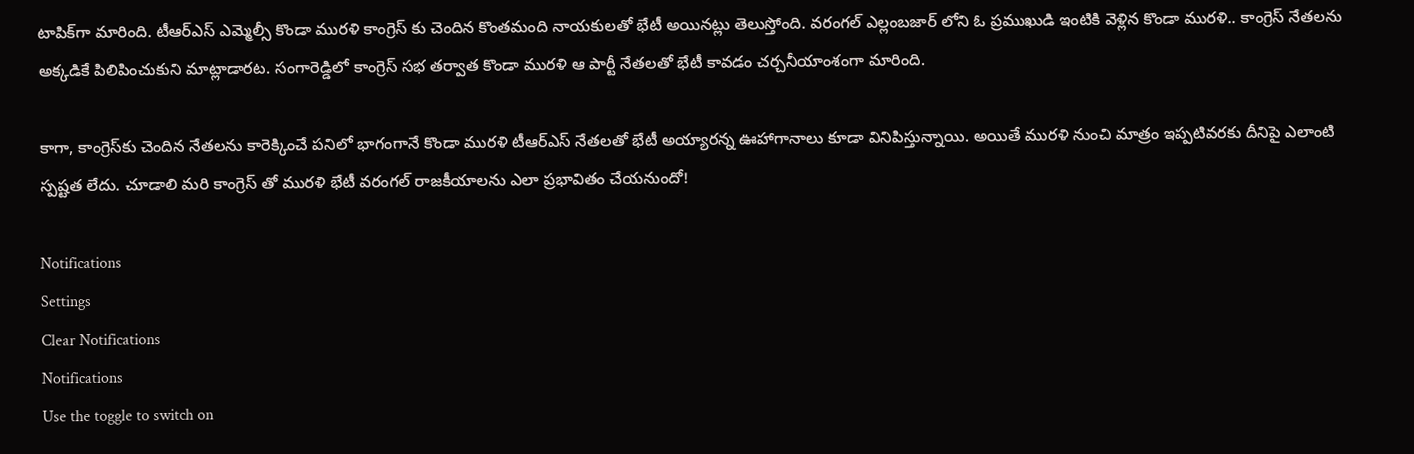టాపిక్‌గా మారింది. టీఆర్ఎస్ ఎమ్మెల్సీ కొండా మురళి కాంగ్రెస్ కు చెందిన కొంతమంది నాయకులతో భేటీ అయినట్లు తెలుస్తోంది. వరంగల్ ఎల్లంబజార్ లోని ఓ ప్రముఖుడి ఇంటికి వెళ్లిన కొండా మురళి.. కాంగ్రెస్ నేతలను అక్కడికే పిలిపించుకుని మాట్లాడారట. సంగారెడ్డిలో కాంగ్రెస్ సభ తర్వాత కొండా మురళి ఆ పార్టీ నేతలతో భేటీ కావడం చర్చనీయాంశంగా మారింది.

కాగా, కాంగ్రెస్‌కు చెందిన నేతలను కారెక్కించే పనిలో భాగంగానే కొండా మురళి టీఆర్ఎస్ నేతలతో భేటీ అయ్యారన్న ఊహాగానాలు కూడా వినిపిస్తున్నాయి. అయితే మురళి నుంచి మాత్రం ఇప్పటివరకు దీనిపై ఎలాంటి స్పష్టత లేదు. చూడాలి మరి కాంగ్రెస్ తో మురళి భేటీ వరంగల్ రాజకీయాలను ఎలా ప్రభావితం చేయనుందో!

Notifications
Settings
Clear Notifications
Notifications
Use the toggle to switch on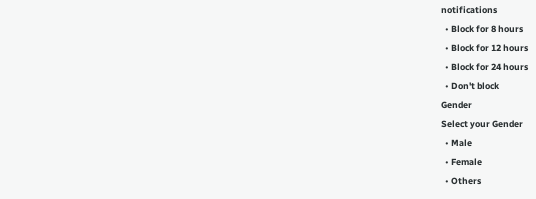notifications
  • Block for 8 hours
  • Block for 12 hours
  • Block for 24 hours
  • Don't block
Gender
Select your Gender
  • Male
  • Female
  • Others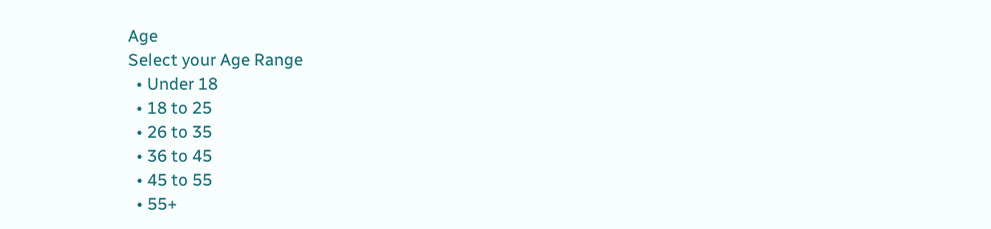Age
Select your Age Range
  • Under 18
  • 18 to 25
  • 26 to 35
  • 36 to 45
  • 45 to 55
  • 55+